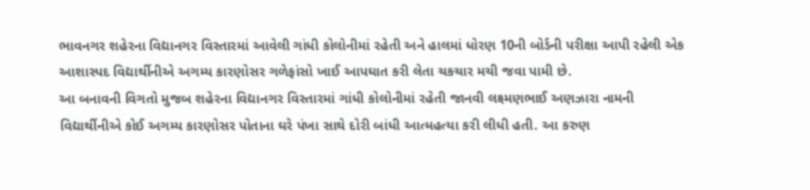ભાવનગર શહેરના વિદ્યાનગર વિસ્તારમાં આવેલી ગાંધી કોલોનીમાં રહેતી અને હાલમાં ધોરણ 10ની બોર્ડની પરીક્ષા આપી રહેલી એક આશાસ્પદ વિદ્યાર્થીનીએ અગમ્ય કારણોસર ગળેફાંસો ખાઈ આપઘાત કરી લેતા ચકચાર મચી જવા પામી છે.
આ બનાવની વિગતો મુજબ શહેરના વિદ્યાનગર વિસ્તારમાં ગાંધી કોલોનીમાં રહેતી જાનવી લક્ષ્મણભાઈ અણઝારા નામની વિદ્યાર્થીનીએ કોઈ અગમ્ય કારણોસર પોતાના ઘરે પંખા સાથે દોરી બાંધી આત્મહત્યા કરી લીધી હતી. આ કરુણ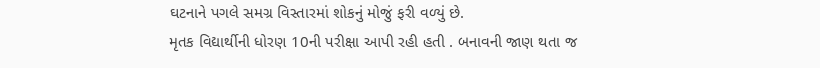ઘટનાને પગલે સમગ્ર વિસ્તારમાં શોકનું મોજું ફરી વળ્યું છે.
મૃતક વિદ્યાર્થીની ધોરણ 10ની પરીક્ષા આપી રહી હતી . બનાવની જાણ થતા જ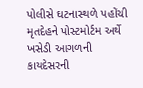પોલીસે ઘટનાસ્થળે પહોંચી મૃતદેહને પોસ્ટમોર્ટમ અર્થે ખસેડી આગળની કાયદેસરની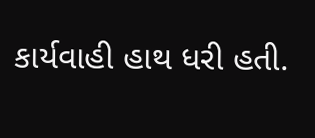કાર્યવાહી હાથ ધરી હતી.